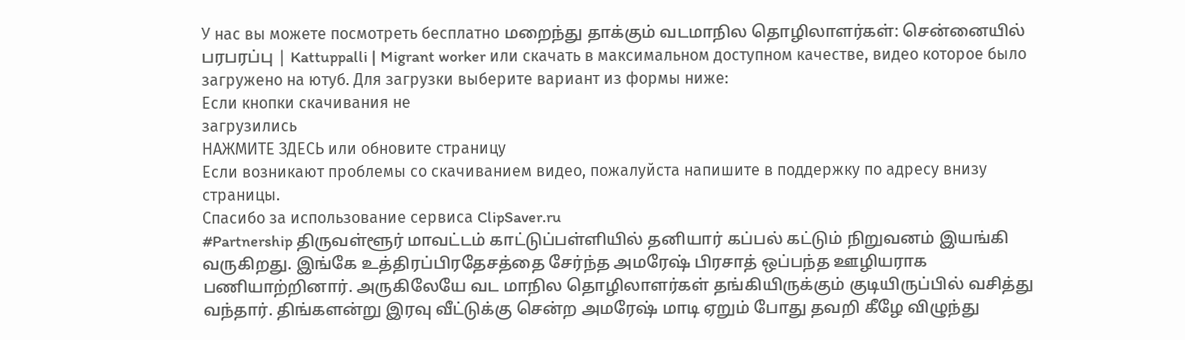У нас вы можете посмотреть бесплатно மறைந்து தாக்கும் வடமாநில தொழிலாளர்கள்: சென்னையில் பரபரப்பு | Kattuppalli | Migrant worker или скачать в максимальном доступном качестве, видео которое было загружено на ютуб. Для загрузки выберите вариант из формы ниже:
Если кнопки скачивания не
загрузились
НАЖМИТЕ ЗДЕСЬ или обновите страницу
Если возникают проблемы со скачиванием видео, пожалуйста напишите в поддержку по адресу внизу
страницы.
Спасибо за использование сервиса ClipSaver.ru
#Partnership திருவள்ளூர் மாவட்டம் காட்டுப்பள்ளியில் தனியார் கப்பல் கட்டும் நிறுவனம் இயங்கி வருகிறது. இங்கே உத்திரப்பிரதேசத்தை சேர்ந்த அமரேஷ் பிரசாத் ஒப்பந்த ஊழியராக பணியாற்றினார். அருகிலேயே வட மாநில தொழிலாளர்கள் தங்கியிருக்கும் குடியிருப்பில் வசித்து வந்தார். திங்களன்று இரவு வீட்டுக்கு சென்ற அமரேஷ் மாடி ஏறும் போது தவறி கீழே விழுந்து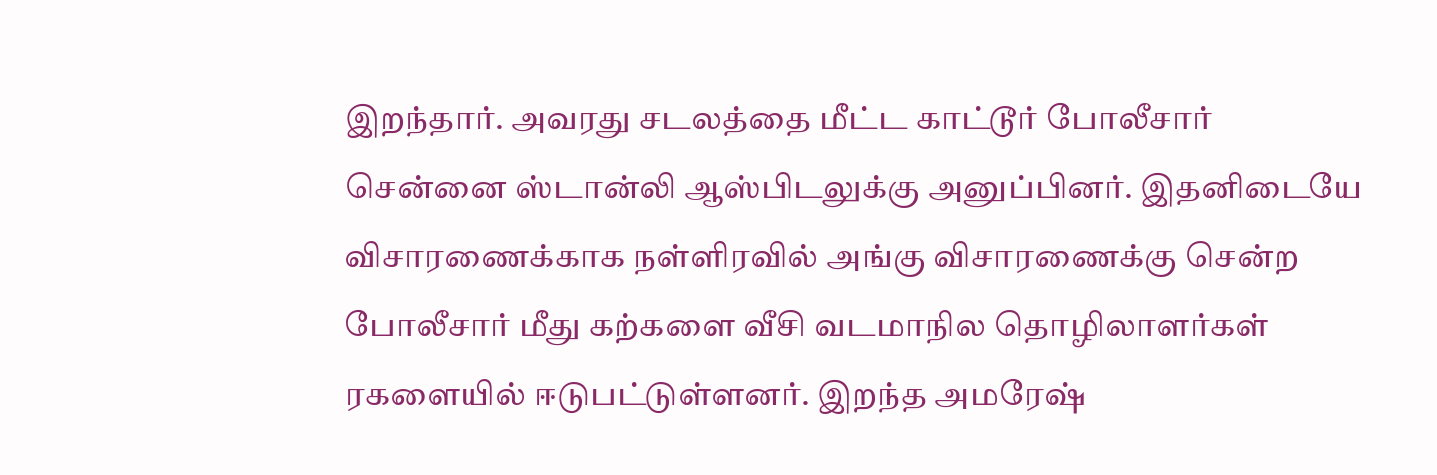இறந்தார். அவரது சடலத்தை மீட்ட காட்டூர் போலீசார் சென்னை ஸ்டான்லி ஆஸ்பிடலுக்கு அனுப்பினர். இதனிடையே விசாரணைக்காக நள்ளிரவில் அங்கு விசாரணைக்கு சென்ற போலீசார் மீது கற்களை வீசி வடமாநில தொழிலாளர்கள் ரகளையில் ஈடுபட்டுள்ளனர். இறந்த அமரேஷ்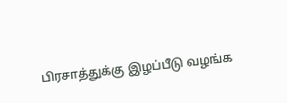பிரசாத்துக்கு இழப்பீடு வழங்க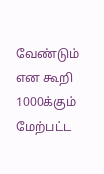வேண்டும் என கூறி 1000க்கும் மேற்பட்ட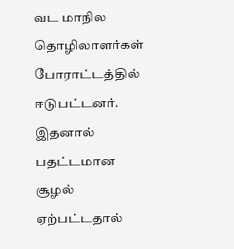வட மாநில தொழிலாளர்கள் போராட்டத்தில் ஈடுபட்டனர். இதனால் பதட்டமான சூழல் ஏற்பட்டதால்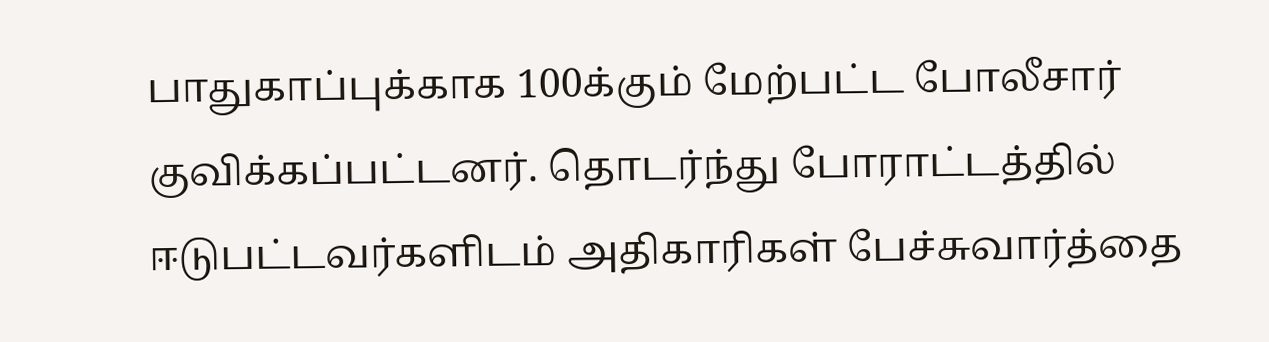பாதுகாப்புக்காக 100க்கும் மேற்பட்ட போலீசார் குவிக்கப்பட்டனர். தொடர்ந்து போராட்டத்தில் ஈடுபட்டவர்களிடம் அதிகாரிகள் பேச்சுவார்த்தை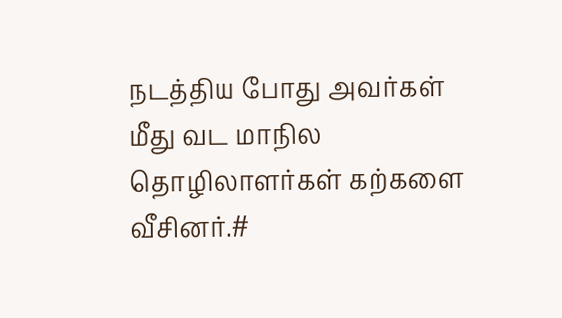நடத்திய போது அவர்கள் மீது வட மாநில தொழிலாளர்கள் கற்களை வீசினர்.#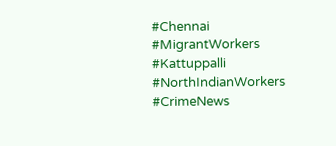#Chennai #MigrantWorkers #Kattuppalli #NorthIndianWorkers #CrimeNews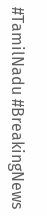#TamilNadu #BreakingNews